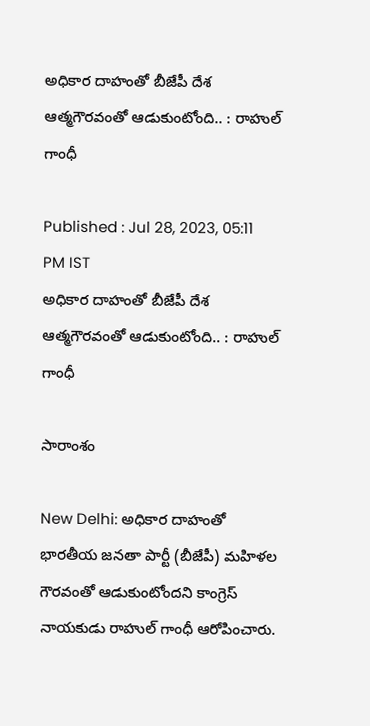అధికార దాహంతో బీజేపీ దేశ ఆత్మగౌరవంతో ఆడుకుంటోంది.. : రాహుల్ గాంధీ

Published : Jul 28, 2023, 05:11 PM IST
అధికార దాహంతో బీజేపీ దేశ ఆత్మగౌరవంతో ఆడుకుంటోంది.. : రాహుల్ గాంధీ

సారాంశం

New Delhi: అధికార దాహంతో భార‌తీయ జ‌న‌తా పార్టీ (బీజేపీ) మహిళల గౌరవంతో ఆడుకుంటోందని కాంగ్రెస్ నాయ‌కుడు రాహుల్ గాంధీ ఆరోపించారు.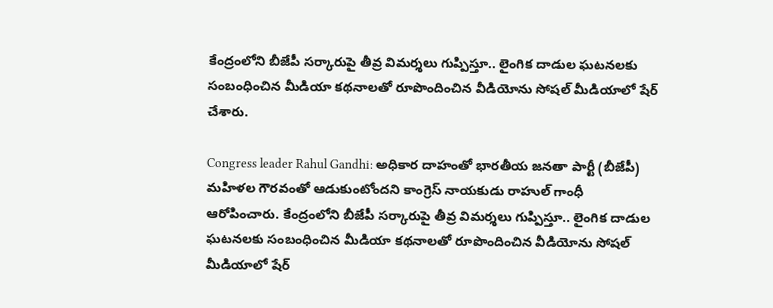కేంద్రంలోని బీజేపీ స‌ర్కారుపై తీవ్ర విమ‌ర్శ‌లు గుప్పిస్తూ.. లైంగిక దాడుల ఘటనలకు సంబంధించిన మీడియా కథనాలతో రూపొందించిన వీడియోను సోషల్ మీడియాలో షేర్ చేశారు.

Congress leader Rahul Gandhi: అధికార దాహంతో భార‌తీయ జ‌న‌తా పార్టీ (బీజేపీ) మహిళల గౌరవంతో ఆడుకుంటోందని కాంగ్రెస్ నాయ‌కుడు రాహుల్ గాంధీ ఆరోపించారు. కేంద్రంలోని బీజేపీ స‌ర్కారుపై తీవ్ర విమ‌ర్శ‌లు గుప్పిస్తూ.. లైంగిక దాడుల ఘటనలకు సంబంధించిన మీడియా కథనాలతో రూపొందించిన వీడియోను సోషల్ మీడియాలో షేర్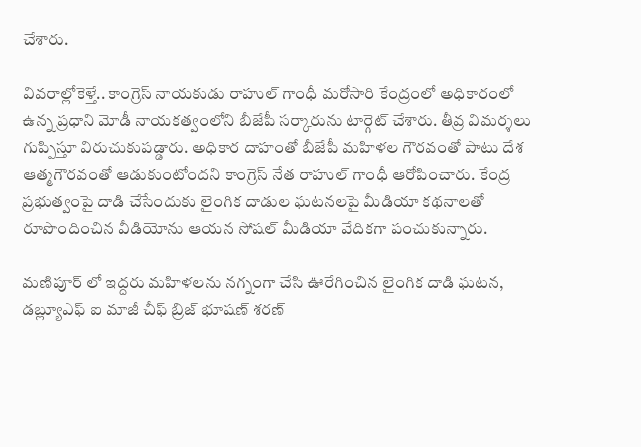చేశారు.

వివ‌రాల్లోకెళ్తే.. కాంగ్రెస్ నాయ‌కుడు రాహుల్ గాంధీ మ‌రోసారి కేంద్రంలో అధికారంలో ఉన్న ప్ర‌ధాని మోడీ నాయ‌క‌త్వంలోని బీజేపీ స‌ర్కారును టార్గెట్ చేశారు. తీవ్ర విమ‌ర్శ‌లు గుప్పిస్తూ విరుచుకుప‌డ్డారు. అధికార దాహంతో బీజేపీ మహిళల గౌరవంతో పాటు దేశ ఆత్మగౌరవంతో ఆడుకుంటోందని కాంగ్రెస్ నేత రాహుల్ గాంధీ ఆరోపించారు. కేంద్ర ప్రభుత్వంపై దాడి చేసేందుకు లైంగిక దాడుల ఘటనలపై మీడియా కథనాలతో రూపొందించిన వీడియోను ఆయ‌న సోష‌ల్ మీడియా వేదిక‌గా పంచుకున్నారు.

మణిపూర్ లో ఇద్దరు మహిళలను నగ్నంగా చేసి ఊరేగించిన లైంగిక దాడి ఘ‌ట‌న‌, డబ్ల్యూఎఫ్ ఐ మాజీ చీఫ్ బ్రిజ్ భూషణ్ శరణ్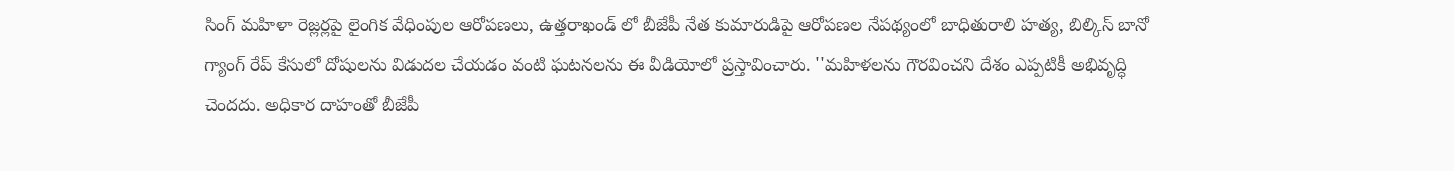సింగ్ మహిళా రెజ్లర్లపై లైంగిక వేధింపుల ఆరోపణలు, ఉత్తరాఖండ్ లో బీజేపీ నేత కుమారుడిపై ఆరోప‌ణ‌ల నేప‌థ్యంలో బాధితురాలి హత్య, బిల్కిస్ బానో గ్యాంగ్ రేప్ కేసులో దోషులను విడుదల చేయడం వంటి ఘటనలను ఈ వీడియోలో ప్రస్తావించారు. ''మహిళలను గౌరవించని దేశం ఎప్పటికీ అభివృద్ధి చెందదు. అధికార దాహంతో బీజేపీ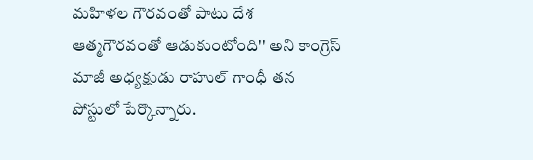మహిళల గౌరవంతో పాటు దేశ ఆత్మగౌరవంతో ఆడుకుంటోంది'' అని కాంగ్రెస్ మాజీ అధ్యక్షుడు రాహుల్ గాంధీ త‌న‌ పోస్టులో పేర్కొన్నారు.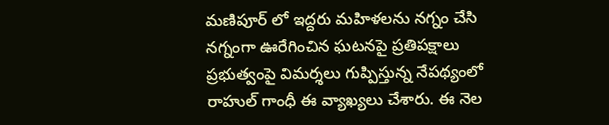మణిపూర్ లో ఇద్దరు మహిళలను నగ్నం చేసి నగ్నంగా ఊరేగించిన ఘటనపై ప్రతిపక్షాలు ప్రభుత్వంపై విమర్శలు గుప్పిస్తున్న నేపథ్యంలో రాహుల్ గాంధీ ఈ వ్యాఖ్యలు చేశారు. ఈ నెల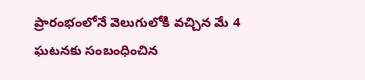ప్రారంభంలోనే వెలుగులోకి వచ్చిన మే 4 ఘటనకు సంబంధించిన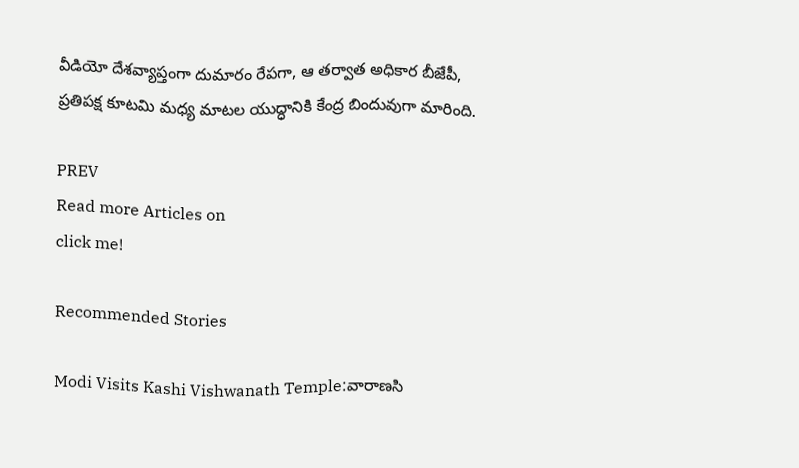వీడియో దేశవ్యాప్తంగా దుమారం రేపగా, ఆ తర్వాత అధికార బీజేపీ, ప్రతిపక్ష కూటమి మధ్య మాట‌ల యుద్ధానికి కేంద్ర బిందువుగా మారింది.

PREV
Read more Articles on
click me!

Recommended Stories

Modi Visits Kashi Vishwanath Temple:వారాణసి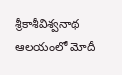శ్రీకాశీవిశ్వనాథ ఆలయంలో మోదీ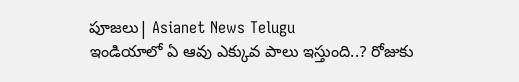పూజలు| Asianet News Telugu
ఇండియాలో ఏ ఆవు ఎక్కువ పాలు ఇస్తుంది..? రోజుకు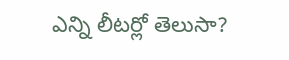ఎన్ని లీటర్లో తెలుసా?